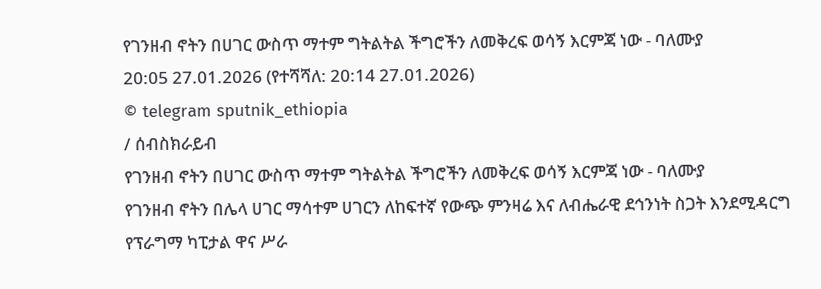የገንዘብ ኖትን በሀገር ውስጥ ማተም ግትልትል ችግሮችን ለመቅረፍ ወሳኝ እርምጃ ነው - ባለሙያ
20:05 27.01.2026 (የተሻሻለ: 20:14 27.01.2026)
© telegram sputnik_ethiopia
/ ሰብስክራይብ
የገንዘብ ኖትን በሀገር ውስጥ ማተም ግትልትል ችግሮችን ለመቅረፍ ወሳኝ እርምጃ ነው - ባለሙያ
የገንዘብ ኖትን በሌላ ሀገር ማሳተም ሀገርን ለከፍተኛ የውጭ ምንዛሬ እና ለብሔራዊ ደኅንነት ስጋት እንደሚዳርግ የፕራግማ ካፒታል ዋና ሥራ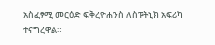አስፈፃሚ መርዕድ ፍቅረዮሐንስ ለስፑትኒክ አፍሪካ ተናግረዋል።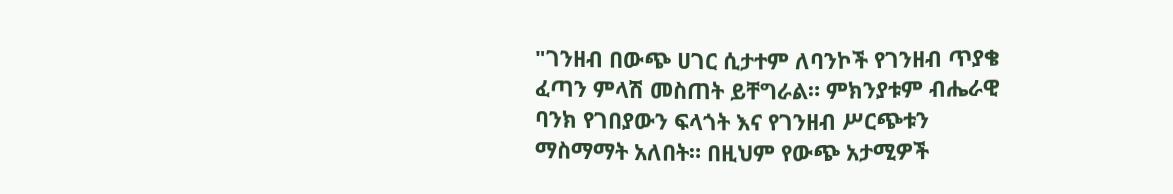"ገንዘብ በውጭ ሀገር ሲታተም ለባንኮች የገንዘብ ጥያቄ ፈጣን ምላሽ መስጠት ይቸግራል። ምክንያቱም ብሔራዊ ባንክ የገበያውን ፍላጎት እና የገንዘብ ሥርጭቱን ማስማማት አለበት። በዚህም የውጭ አታሚዎች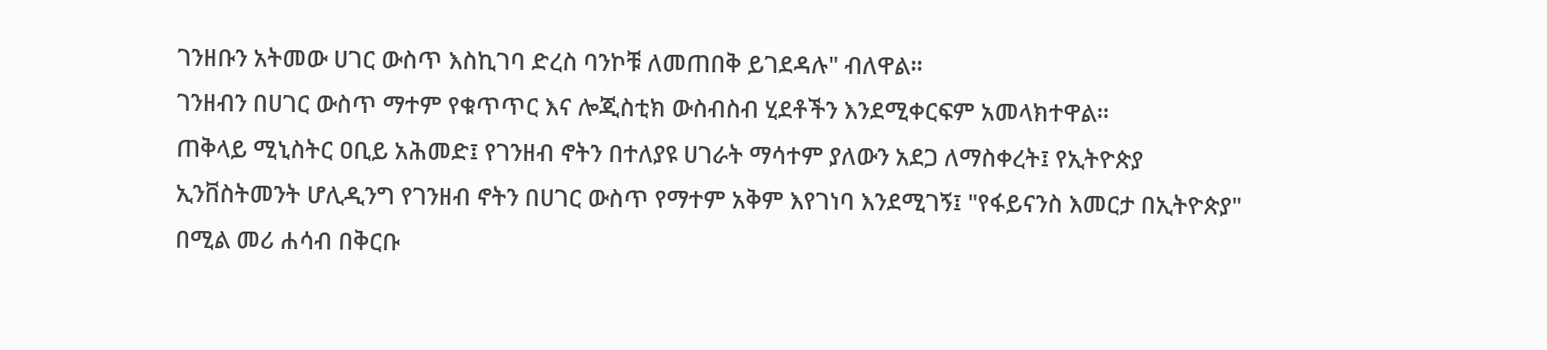ገንዘቡን አትመው ሀገር ውስጥ እስኪገባ ድረስ ባንኮቹ ለመጠበቅ ይገደዳሉ" ብለዋል።
ገንዘብን በሀገር ውስጥ ማተም የቁጥጥር እና ሎጂስቲክ ውስብስብ ሂደቶችን እንደሚቀርፍም አመላክተዋል።
ጠቅላይ ሚኒስትር ዐቢይ አሕመድ፤ የገንዘብ ኖትን በተለያዩ ሀገራት ማሳተም ያለውን አደጋ ለማስቀረት፤ የኢትዮጵያ ኢንቨስትመንት ሆሊዲንግ የገንዘብ ኖትን በሀገር ውስጥ የማተም አቅም እየገነባ እንደሚገኝ፤ "የፋይናንስ እመርታ በኢትዮጵያ" በሚል መሪ ሐሳብ በቅርቡ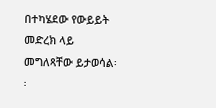በተካሄደው የውይይት መድረክ ላይ መግለጻቸው ይታወሳል፡፡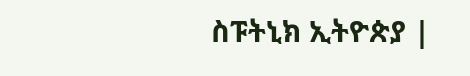ስፑትኒክ ኢትዮጵያ |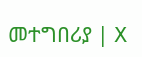መተግበሪያ | X